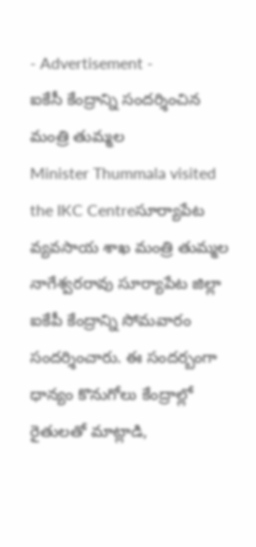- Advertisement -
ఐకేసీ కేంద్రాన్ని సందర్శించిన మంత్రి తుమ్మల
Minister Thummala visited the IKC Centreసూర్యాపేట
వ్యవసాయ శాఖ మంత్రి తుమ్మల నాగేశ్వరరావు సూర్యాపేట జిల్లా ఐకేపీ కేంద్రాన్ని సోమవారం సందర్శించారు. ఈ సందర్బంగా ధాన్యం కొనుగోలు కేంద్రాల్లో రైతులతో మాట్లాడి,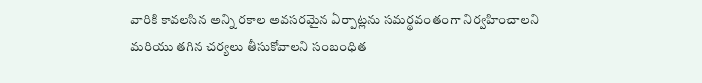వారికి కావలసిన అన్ని రకాల అవసరమైన ఏర్పాట్లను సమర్థవంతంగా నిర్వహించాలని మరియు తగిన చర్యలు తీసుకోవాలని సంబంధిత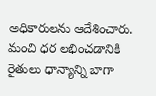అధికారులను ఆదేశించారు. మంచి ధర లభించడానికి రైతులు ధాన్యాన్ని బాగా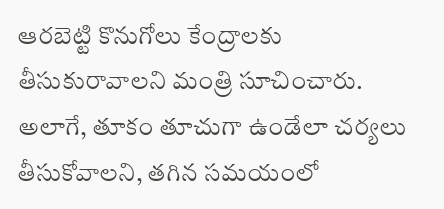ఆరబెట్టి కొనుగోలు కేంద్రాలకు తీసుకురావాలని మంత్రి సూచించారు. అలాగే, తూకం తూచుగా ఉండేలా చర్యలు తీసుకోవాలని, తగిన సమయంలో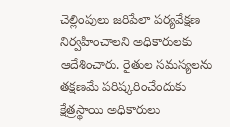చెల్లింపులు జరిపేలా పర్యవేక్షణ నిర్వహించాలని అధికారులకు ఆదేశించారు. రైతుల సమస్యలను తక్షణమే పరిష్కరించేందుకు క్షేత్రస్థాయి అధికారులు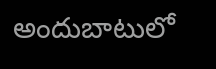అందుబాటులో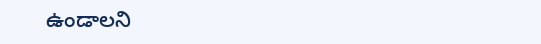ఉండాలని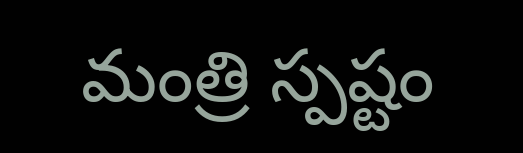మంత్రి స్పష్టం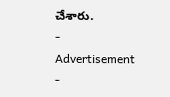చేశారు.
- Advertisement -